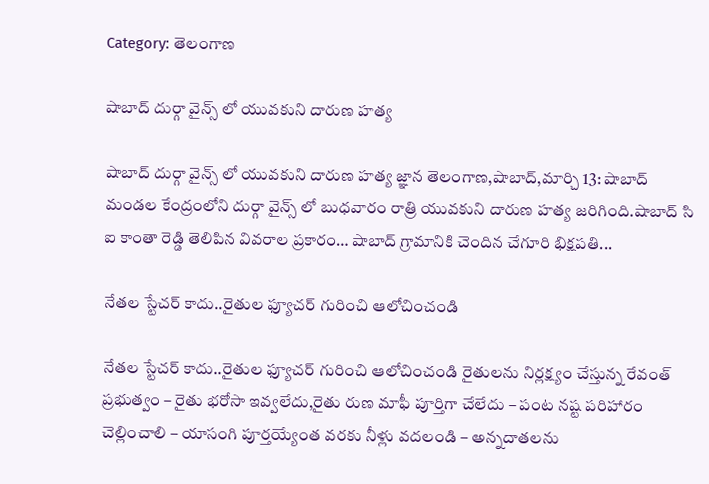Category: తెలంగాణ

షాబాద్ దుర్గా వైన్స్ లో యువకుని దారుణ హత్య

షాబాద్ దుర్గా వైన్స్ లో యువకుని దారుణ హత్య జ్ఞాన తెలంగాణ,షాబాద్,మార్చి 13: షాబాద్ మండల కేంద్రంలోని దుర్గా వైన్స్ లో బుధవారం రాత్రి యువకుని దారుణ హత్య జరిగింది.షాబాద్ సి ఐ కాంతా రెడ్డి తెలిపిన వివరాల ప్రకారం… షాబాద్ గ్రామానికి చెందిన చేగూరి భిక్షపతి...

నేతల స్టేచర్ కాదు..రైతుల ఫ్యూచర్ గురించి ఆలోచించండి

నేతల స్టేచర్ కాదు..రైతుల ఫ్యూచర్ గురించి ఆలోచించండి రైతులను నిర్లక్ష్యం చేస్తున్న రేవంత్ ప్రభుత్వం – రైతు భరోసా ఇవ్వలేదు,రైతు రుణ మాఫీ పూర్తిగా చేలేదు – పంట నష్ట పరిహారం చెల్లించాలి – యాసంగి పూర్తయ్యేంత వరకు నీళ్లు వదలండి – అన్నదాతలను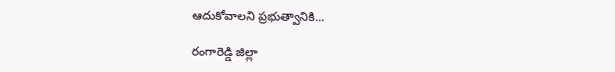ఆదుకోవాలని ప్రభుత్వానికి...

రంగారెడ్డి జిల్లా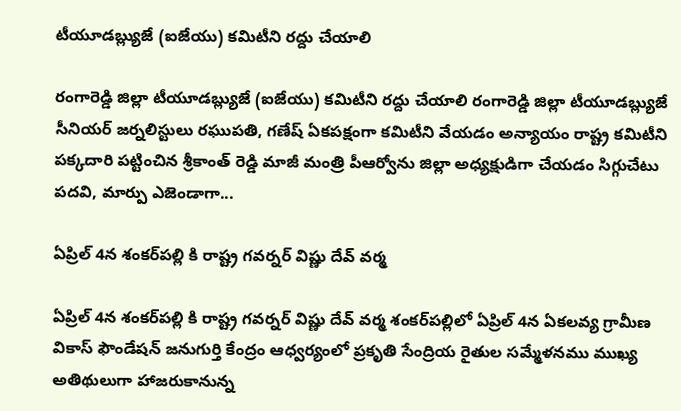టీయూడబ్ల్యుజే (ఐజేయు) కమిటీని రద్దు చేయాలి

రంగారెడ్డి జిల్లా టీయూడబ్ల్యుజే (ఐజేయు) కమిటీని రద్దు చేయాలి రంగారెడ్డి జిల్లా టీయూడబ్ల్యుజే సీనియర్ జర్నలిస్టులు రఘుపతి, గణేష్ ఏకపక్షంగా కమిటీని వేయడం అన్యాయం రాష్ట్ర కమిటీని పక్కదారి పట్టించిన శ్రీకాంత్ రెడ్డి మాజీ మంత్రి పీఆర్వోను జిల్లా అధ్యక్షుడిగా చేయడం సిగ్గుచేటు పదవి, మార్పు ఎజెండాగా...

ఏప్రిల్ 4న శంకర్‌పల్లి కి రాష్ట్ర గవర్నర్ విష్ణు దేవ్ వర్మ

ఏప్రిల్ 4న శంకర్‌పల్లి కి రాష్ట్ర గవర్నర్ విష్ణు దేవ్ వర్మ శంకర్‌పల్లిలో ఏప్రిల్ 4న ఏకలవ్య గ్రామీణ వికాస్ ఫౌండేషన్ జనుగుర్తి కేంద్రం ఆధ్వర్యంలో ప్రకృతి సేంద్రియ రైతుల సమ్మేళనము ముఖ్య అతిథులుగా హాజరుకానున్న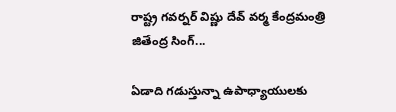రాష్ట్ర గవర్నర్ విష్ణు దేవ్ వర్మ కేంద్రమంత్రి జితేంద్ర సింగ్...

ఏడాది గడుస్తున్నా ఉపాధ్యాయులకు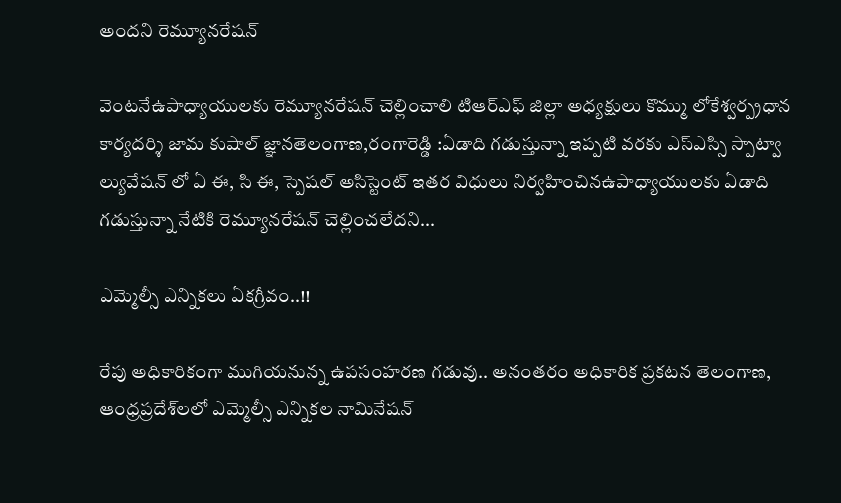అందని రెమ్యూనరేషన్

వెంటనేఉపాధ్యాయులకు రెమ్యూనరేషన్ చెల్లించాలి టిఆర్ఎఫ్ జిల్లా అధ్యక్షులు కొమ్ము లోకేశ్వర్ప్రధాన కార్యదర్శి జామ కుషాల్ జ్ఞానతెలంగాణ,రంగారెడ్డి :ఏడాది గడుస్తున్నా ఇప్పటి వరకు ఎస్ఎస్సి స్పాట్వా ల్యువేషన్ లో ఏ ఈ, సి ఈ, స్పెషల్ అసిస్టెంట్ ఇతర విధులు నిర్వహించినఉపాధ్యాయులకు ఏడాది గడుస్తున్నా నేటికి రెమ్యూనరేషన్ చెల్లించలేదని...

ఎమ్మెల్సీ ఎన్నికలు ఏకగ్రీవం..!!

రేపు అధికారికంగా ముగియనున్న ఉపసంహరణ గడువు.. అనంతరం అధికారిక ప్రకటన తెలంగాణ, ఆంధ్రప్రదేశ్‌లలో ఎమ్మెల్సీ ఎన్నికల నామినేషన్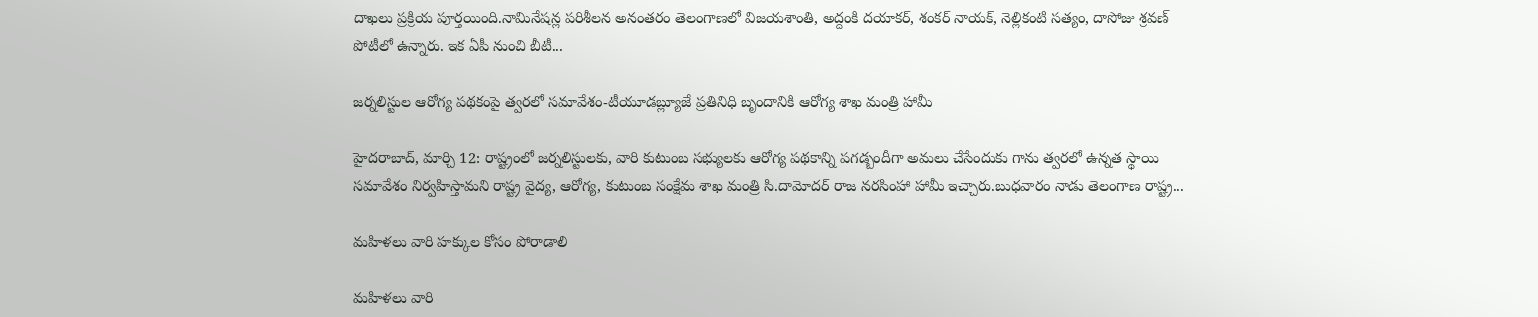దాఖలు ప్రక్రియ పూర్తయింది.నామినేషన్ల పరిశీలన అనంతరం తెలంగాణలో విజయశాంతి, అద్దంకి దయాకర్, శంకర్ నాయక్, నెల్లికంటి సత్యం, దాసోజు శ్రవణ్ పోటీలో ఉన్నారు. ఇక ఏపీ నుంచి బీటీ...

జర్నలిస్టుల ఆరోగ్య పథకంపై త్వరలో సమావేశం-టీయూడబ్ల్యూజే ప్రతినిధి బృందానికి ఆరోగ్య శాఖ మంత్రి హామీ

హైదరాబాద్, మార్చి 12: రాష్ట్రంలో జర్నలిస్టులకు, వారి కుటుంబ సభ్యులకు ఆరోగ్య పథకాన్ని పగడ్బందీగా అమలు చేసేందుకు గాను త్వరలో ఉన్నత స్థాయి సమావేశం నిర్వహిస్తామని రాష్ట్ర వైద్య, ఆరోగ్య, కుటుంబ సంక్షేమ శాఖ మంత్రి సి.దామోదర్ రాజ నరసింహా హామీ ఇచ్చారు.బుధవారం నాడు తెలంగాణ రాష్ట్ర...

మహిళలు వారి హక్కుల కోసం పోరాడాలి

మహిళలు వారి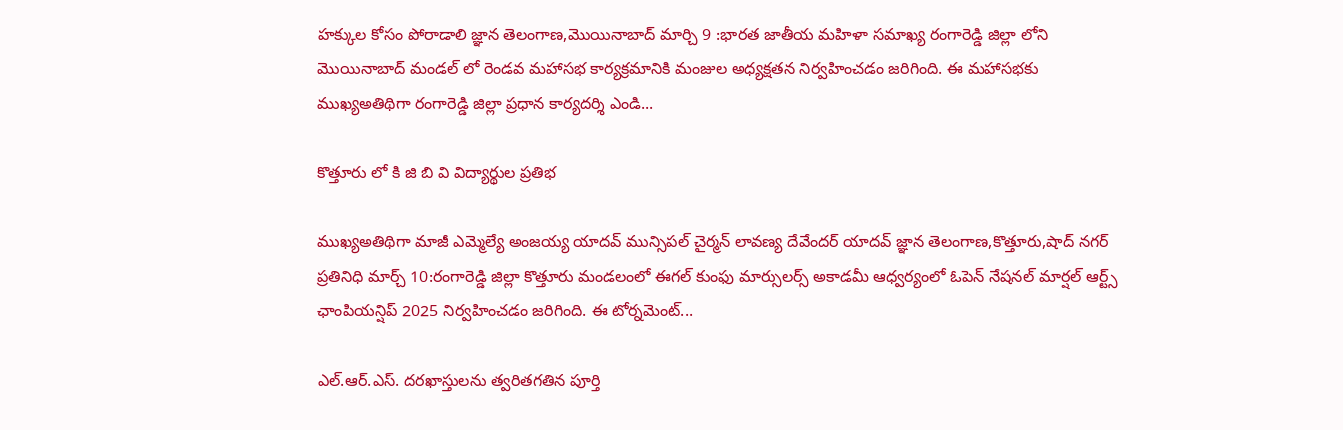హక్కుల కోసం పోరాడాలి జ్ఞాన తెలంగాణ,మొయినాబాద్ మార్చి 9 :భారత జాతీయ మహిళా సమాఖ్య రంగారెడ్డి జిల్లా లోని మొయినాబాద్ మండల్ లో రెండవ మహాసభ కార్యక్రమానికి మంజుల అధ్యక్షతన నిర్వహించడం జరిగింది. ఈ మహాసభకు ముఖ్యఅతిథిగా రంగారెడ్డి జిల్లా ప్రధాన కార్యదర్శి ఎండి...

కొత్తూరు లో కి జి బి వి విద్యార్థుల ప్రతిభ

ముఖ్యఅతిథిగా మాజీ ఎమ్మెల్యే అంజయ్య యాదవ్ మున్సిపల్ చైర్మన్ లావణ్య దేవేందర్ యాదవ్ జ్ఞాన తెలంగాణ,కొత్తూరు,షాద్ నగర్ ప్రతినిధి మార్చ్ 10:రంగారెడ్డి జిల్లా కొత్తూరు మండలంలో ఈగల్ కుంఫు మార్సులర్స్ అకాడమీ ఆధ్వర్యంలో ఓపెన్ నేషనల్ మార్షల్ ఆర్ట్స్ ఛాంపియన్షిప్ 2025 నిర్వహించడం జరిగింది. ఈ టోర్నమెంట్...

ఎల్.ఆర్.ఎస్. దరఖాస్తులను త్వరితగతిన పూర్తి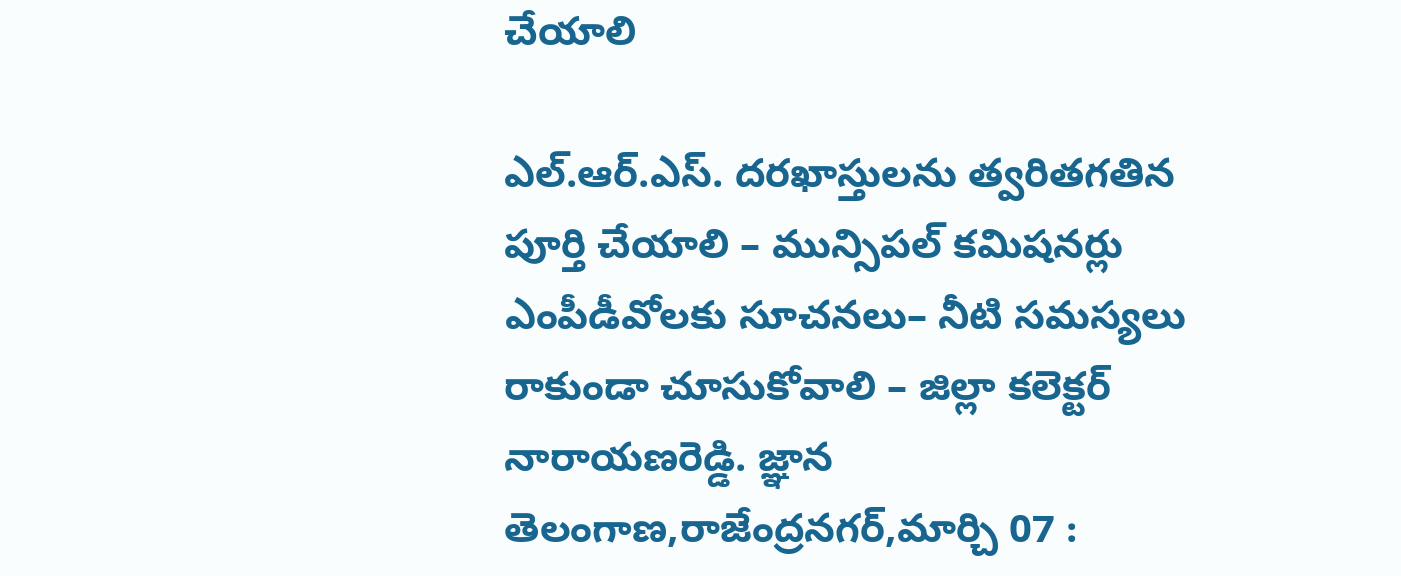చేయాలి

ఎల్.ఆర్.ఎస్. దరఖాస్తులను త్వరితగతిన పూర్తి చేయాలి – మున్సిపల్ కమిషనర్లు ఎంపీడీవోలకు సూచనలు– నీటి సమస్యలు రాకుండా చూసుకోవాలి – జిల్లా కలెక్టర్ నారాయణరెడ్డి. జ్ఞాన తెలంగాణ,రాజేంద్రనగర్,మార్చి 07 :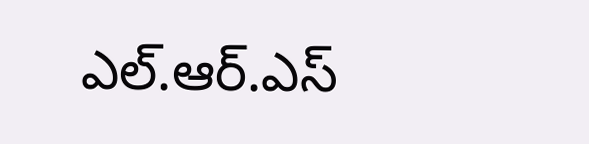ఎల్.ఆర్.ఎస్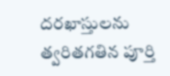దరఖాస్తులను త్వరితగతిన పూర్తి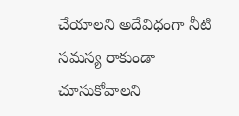చేయాలని అదేవిధంగా నీటి సమస్య రాకుండా చూసుకోవాలని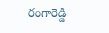రంగారెడ్డి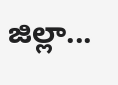జిల్లా...